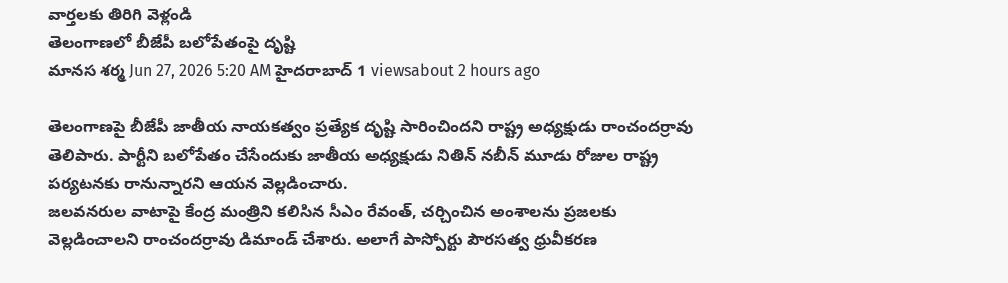వార్తలకు తిరిగి వెళ్లండి
తెలంగాణలో బీజేపీ బలోపేతంపై దృష్టి
మానస శర్మ Jun 27, 2026 5:20 AM హైదరాబాద్ 1 viewsabout 2 hours ago

తెలంగాణపై బీజేపీ జాతీయ నాయకత్వం ప్రత్యేక దృష్టి సారించిందని రాష్ట్ర అధ్యక్షుడు రాంచందర్రావు తెలిపారు. పార్టీని బలోపేతం చేసేందుకు జాతీయ అధ్యక్షుడు నితిన్ నబీన్ మూడు రోజుల రాష్ట్ర పర్యటనకు రానున్నారని ఆయన వెల్లడించారు.
జలవనరుల వాటాపై కేంద్ర మంత్రిని కలిసిన సీఎం రేవంత్, చర్చించిన అంశాలను ప్రజలకు వెల్లడించాలని రాంచందర్రావు డిమాండ్ చేశారు. అలాగే పాస్పోర్టు పౌరసత్వ ధ్రువీకరణ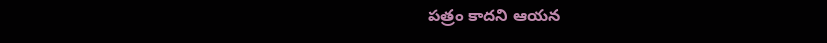పత్రం కాదని ఆయన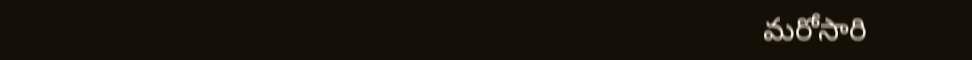మరోసారి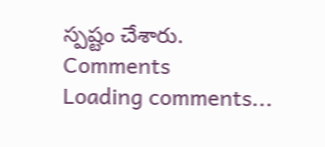స్పష్టం చేశారు.
Comments
Loading comments...